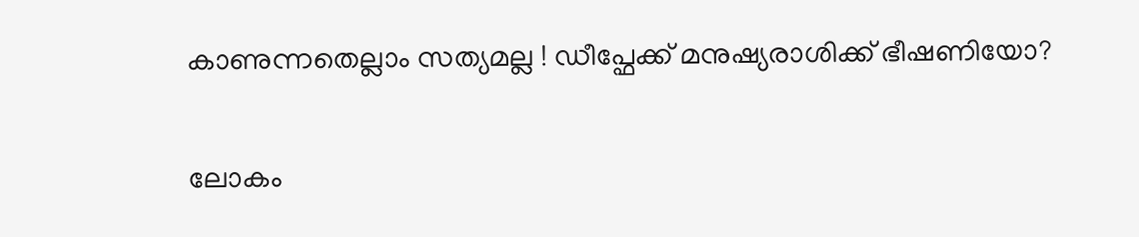കാണുന്നതെല്ലാം സത്യമല്ല ! ഡീപ്ഫേക്ക് മനുഷ്യരാശിക്ക് ഭീഷണിയോ?

ലോകം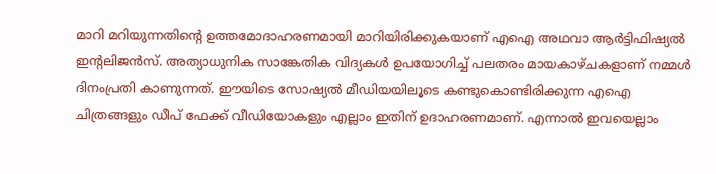മാറി മറിയുന്നതിന്റെ ഉത്തമോദാഹരണമായി മാറിയിരിക്കുകയാണ് എഐ അഥവാ ആർട്ടിഫിഷ്യൽ ഇന്റലിജൻസ്. അത്യാധുനിക സാങ്കേതിക വിദ്യകൾ ഉപയോഗിച്ച് പലതരം മായകാഴ്ചകളാണ് നമ്മൾ ദിനംപ്രതി കാണുന്നത്. ഈയിടെ സോഷ്യൽ മീഡിയയിലൂടെ കണ്ടുകൊണ്ടിരിക്കുന്ന എഐ ചിത്രങ്ങളും ഡീപ് ഫേക്ക് വീഡിയോകളും എല്ലാം ഇതിന് ഉദാഹരണമാണ്. എന്നാൽ ഇവയെല്ലാം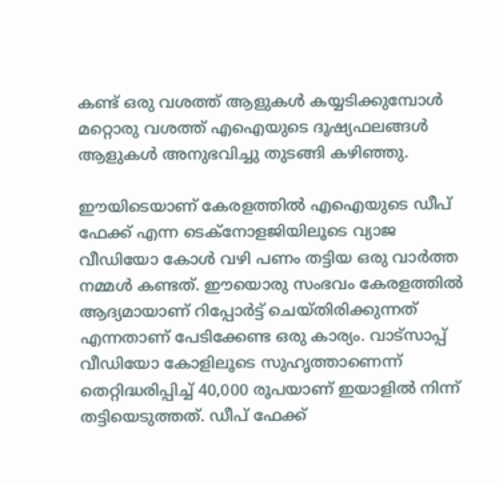കണ്ട് ഒരു വശത്ത് ആളുകൾ കയ്യടിക്കുമ്പോൾ മറ്റൊരു വശത്ത് എഐയുടെ ദൂഷ്യഫലങ്ങൾ ആളുകൾ അനുഭവിച്ചു തുടങ്ങി കഴിഞ്ഞു.

ഈയിടെയാണ് കേരളത്തിൽ എഐയുടെ ഡീപ് ഫേക്ക് എന്ന ടെക്നോളജിയിലൂടെ വ്യാജ വീഡിയോ കോൾ വഴി പണം തട്ടിയ ഒരു വാർത്ത നമ്മൾ കണ്ടത്. ഈയൊരു സംഭവം കേരളത്തിൽ ആദ്യമായാണ് റിപ്പോർട്ട് ചെയ്തിരിക്കുന്നത് എന്നതാണ് പേടിക്കേണ്ട ഒരു കാര്യം. വാട്‌സാപ്പ് വീഡിയോ കോളിലൂടെ സുഹൃത്താണെന്ന് തെറ്റിദ്ധരിപ്പിച്ച് 40,000 രൂപയാണ് ഇയാളിൽ നിന്ന് തട്ടിയെടുത്തത്. ഡീപ് ഫേക്ക്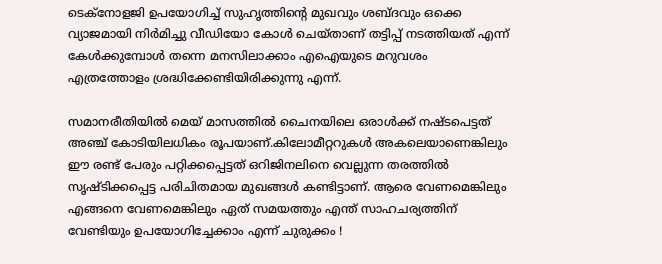ടെക്‌നോളജി ഉപയോഗിച്ച് സുഹൃത്തിന്റെ മുഖവും ശബ്ദവും ഒക്കെ വ്യാജമായി നിർമിച്ചു വീഡിയോ കോൾ ചെയ്താണ് തട്ടിപ്പ് നടത്തിയത് എന്ന് കേൾക്കുമ്പോൾ തന്നെ മനസിലാക്കാം എഐയുടെ മറുവശം എത്രത്തോളം ശ്രദ്ധിക്കേണ്ടിയിരിക്കുന്നു എന്ന്.

സമാനരീതിയിൽ മെയ് മാസത്തിൽ ചൈനയിലെ ഒരാൾക്ക് നഷ്ടപെട്ടത് അഞ്ച് കോടിയിലധികം രൂപയാണ്.കിലോമീറ്ററുകൾ അകലെയാണെങ്കിലും ഈ രണ്ട് പേരും പറ്റിക്കപ്പെട്ടത് ഒറിജിനലിനെ വെല്ലുന്ന തരത്തിൽ സൃഷ്ടിക്കപ്പെട്ട പരിചിതമായ മുഖങ്ങൾ കണ്ടിട്ടാണ്. ആരെ വേണമെങ്കിലും എങ്ങനെ വേണമെങ്കിലും ഏത് സമയത്തും എന്ത് സാഹചര്യത്തിന് വേണ്ടിയും ഉപയോഗിച്ചേക്കാം എന്ന് ചുരുക്കം !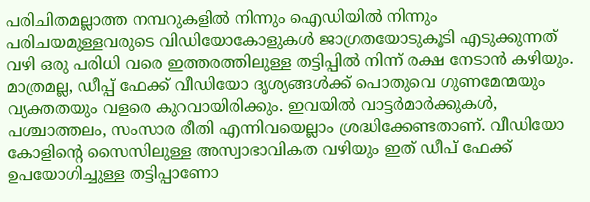പരിചിതമല്ലാത്ത നമ്പറുകളിൽ നിന്നും ഐഡിയിൽ നിന്നും പരിചയമുള്ളവരുടെ വിഡിയോകോളുകൾ ജാഗ്രതയോടുകൂടി എടുക്കുന്നത് വഴി ഒരു പരിധി വരെ ഇത്തരത്തിലുള്ള തട്ടിപ്പിൽ നിന്ന് രക്ഷ നേടാൻ കഴിയും. മാത്രമല്ല, ഡീപ്പ് ഫേക്ക് വീഡിയോ ദൃശ്യങ്ങൾക്ക് പൊതുവെ ഗുണമേന്മയും വ്യക്തതയും വളരെ കുറവായിരിക്കും. ഇവയിൽ വാട്ടർമാർക്കുകൾ, പശ്ചാത്തലം, സംസാര രീതി എന്നിവയെല്ലാം ശ്രദ്ധിക്കേണ്ടതാണ്. വീഡിയോ കോളിന്റെ സൈസിലുള്ള അസ്വാഭാവികത വഴിയും ഇത് ഡീപ് ഫേക്ക് ഉപയോഗിച്ചുള്ള തട്ടിപ്പാണോ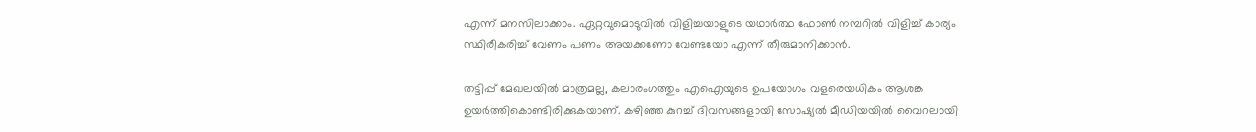എന്ന് മനസിലാക്കാം. ഏറ്റവുമൊടുവിൽ വിളിച്ചയാളുടെ യഥാർത്ഥ ഫോൺ നമ്പറിൽ വിളിച്ച് കാര്യം സ്ഥിരീകരിച്ച് വേണം പണം അയക്കണോ വേണ്ടയോ എന്ന് തീരുമാനിക്കാൻ.

തട്ടിപ്പ് മേഖലയിൽ മാത്രമല്ല, കലാരംഗത്തും എഐയുടെ ഉപയോഗം വളരെയധികം ആശങ്ക ഉയർത്തികൊണ്ടിരിക്കുകയാണ്. കഴിഞ്ഞ കുറച്ച് ദിവസങ്ങളായി സോഷ്യൽ മീഡിയയിൽ വൈറലായി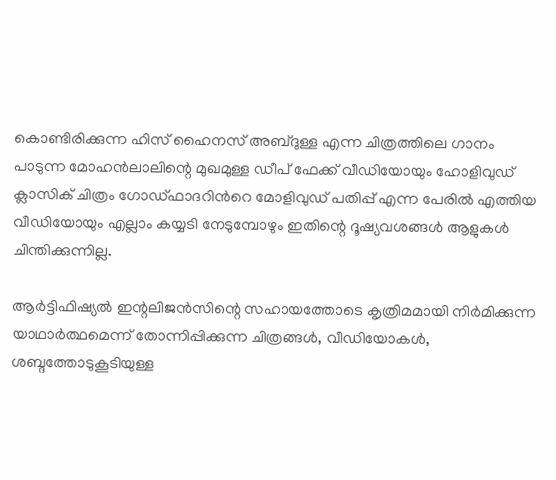കൊണ്ടിരിക്കുന്ന ഹിസ് ഹൈനസ് അബ്ദുള്ള എന്ന ചിത്രത്തിലെ ഗാനം പാടുന്ന മോഹൻലാലിന്റെ മുഖമുള്ള ഡീപ് ഫേക്ക് വീഡിയോയും ഹോളിവുഡ് ക്ലാസിക് ചിത്രം ഗോഡ്‍ഫാദറിൻറെ മോളിവുഡ് പതിപ്പ് എന്ന പേരിൽ എത്തിയ വീഡിയോയും എല്ലാം കയ്യടി നേടുമ്പോഴും ഇതിന്റെ ദൂഷ്യവശങ്ങൾ ആളുകൾ ചിന്തിക്കുന്നില്ല.

ആർട്ടിഫിഷ്യൽ ഇന്റലിജൻസിന്റെ സഹായത്തോടെ കൃത്രിമമായി നിർമിക്കുന്ന യാഥാർത്ഥമെന്ന് തോന്നിപ്പിക്കുന്ന ചിത്രങ്ങൾ, വീഡിയോകൾ, ശബ്ദത്തോടുകൂടിയുള്ള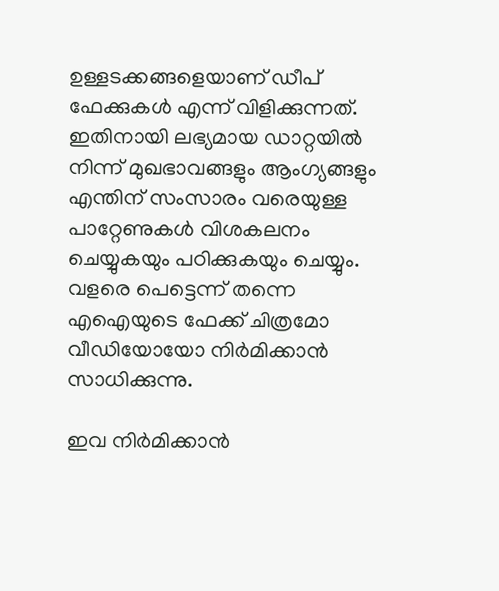ഉള്ളടക്കങ്ങളെയാണ് ഡീപ് ഫേക്കുകൾ എന്ന് വിളിക്കുന്നത്. ഇതിനായി ലഭ്യമായ ഡാറ്റയിൽ നിന്ന് മുഖഭാവങ്ങളും ആംഗ്യങ്ങളും എന്തിന് സംസാരം വരെയുള്ള പാറ്റേണുകൾ വിശകലനം ചെയ്യുകയും പഠിക്കുകയും ചെയ്യും. വളരെ പെട്ടെന്ന് തന്നെ എഐയുടെ ഫേക്ക് ചിത്രമോ വീഡിയോയോ നിർമിക്കാൻ സാധിക്കുന്നു.

ഇവ നിർമിക്കാൻ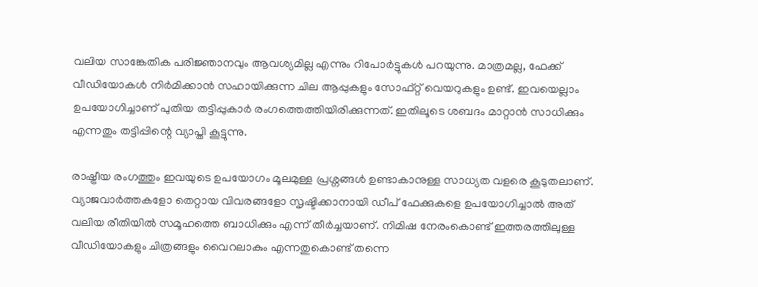വലിയ സാങ്കേതിക പരിജ്ഞാനവും ആവശ്യമില്ല എന്നും റിപോർട്ടുകൾ പറയുന്നു. മാത്രമല്ല, ഫേക്ക് വീഡിയോകൾ നിർമിക്കാൻ സഹായിക്കുന്ന ചില ആപ്പുകളും സോഫ്റ്റ് വെയറുകളും ഉണ്ട്. ഇവയെല്ലാം ഉപയോഗിച്ചാണ് പുതിയ തട്ടിപ്പുകാർ രംഗത്തെത്തിയിരിക്കുന്നത്. ഇതിലൂടെ ശബദം മാറ്റാൻ സാധിക്കും എന്നതും തട്ടിപ്പിന്റെ വ്യാപ്തി കൂട്ടുന്നു.

രാഷ്ട്രീയ രംഗത്തും ഇവയുടെ ഉപയോഗം മൂലമുള്ള പ്രശ്നങ്ങൾ ഉണ്ടാകാനുള്ള സാധ്യത വളരെ കൂടുതലാണ്. വ്യാജവാർത്തകളോ തെറ്റായ വിവരങ്ങളോ സൃഷ്ടിക്കാനായി ഡീപ് ഫേക്കുകളെ ഉപയോഗിച്ചാൽ അത് വലിയ രീതിയിൽ സമൂഹത്തെ ബാധിക്കും എന്ന് തീർച്ചയാണ്. നിമിഷ നേരംകൊണ്ട് ഇത്തരത്തിലുള്ള വീഡിയോകളും ചിത്രങ്ങളും വൈറലാകും എന്നതുകൊണ്ട് തന്നെ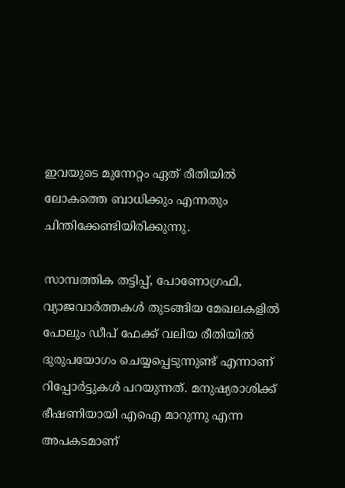ഇവയുടെ മുന്നേറ്റം ഏത് രീതിയിൽ ലോകത്തെ ബാധിക്കും എന്നതും ചിന്തിക്കേണ്ടിയിരിക്കുന്നു.

സാമ്പത്തിക തട്ടിപ്പ്, പോണോഗ്രഫി, വ്യാജവാർത്തകൾ തുടങ്ങിയ മേഖലകളിൽ പോലും ഡീപ് ഫേക്ക് വലിയ രീതിയിൽ ദുരുപയോഗം ചെയ്യപ്പെടുന്നുണ്ട് എന്നാണ് റിപ്പോർട്ടുകൾ പറയുന്നത്. മനുഷ്യരാശിക്ക് ഭീഷണിയായി എഐ മാറുന്നു എന്ന അപകടമാണ്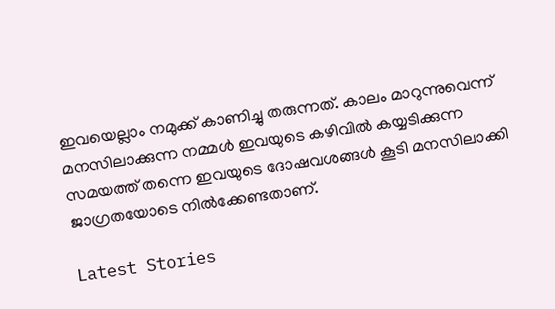ഇവയെല്ലാം നമുക്ക് കാണിച്ചു തരുന്നത്. കാലം മാറുന്നുവെന്ന് മനസിലാക്കുന്ന നമ്മൾ ഇവയുടെ കഴിവിൽ കയ്യടിക്കുന്ന സമയത്ത് തന്നെ ഇവയുടെ ദോഷവശങ്ങൾ കൂടി മനസിലാക്കി ജാഗ്രതയോടെ നിൽക്കേണ്ടതാണ്.

Latest Stories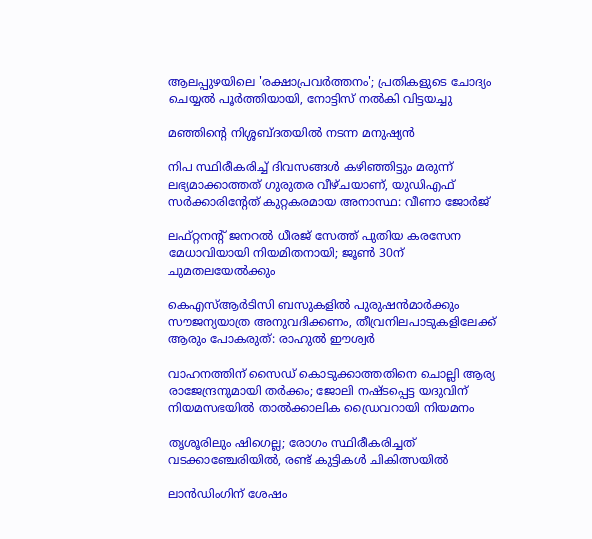ആലപ്പുഴയിലെ 'രക്ഷാപ്രവർത്തനം'; പ്രതികളുടെ ചോദ്യം ചെയ്യൽ പൂർത്തിയായി, നോട്ടിസ് നൽകി വിട്ടയച്ചു

മഞ്ഞിന്റെ നിശ്ശബ്ദതയിൽ നടന്ന മനുഷ്യൻ

നിപ സ്ഥിരീകരിച്ച് ദിവസങ്ങൾ കഴിഞ്ഞിട്ടും മരുന്ന് ലഭ്യമാക്കാത്തത് ഗുരുതര വീഴ്ചയാണ്, യുഡിഎഫ് സർക്കാരിന്റേത് കുറ്റകരമായ അനാസ്ഥ: വീണാ ജോർജ്

ലഫ്റ്റനന്റ് ജനറൽ ധീരജ് സേത്ത് പുതിയ കരസേന മേധാവിയായി നിയമിതനായി; ജൂൺ 30ന് ചുമതലയേൽക്കും

കെഎസ്ആർടിസി ബസുകളിൽ പുരുഷൻമാർക്കും സൗജന്യയാത്ര അനുവദിക്കണം, തീവ്രനിലപാടുകളിലേക്ക് ആരും പോകരുത്: രാഹുൽ ഈശ്വർ

വാഹനത്തിന് സൈഡ് കൊടുക്കാത്തതിനെ ചൊല്ലി ആര്യ രാജേന്ദ്രനുമായി തർക്കം; ജോലി നഷ്ടപ്പെട്ട യദുവിന് നിയമസഭയിൽ താൽക്കാലിക ഡ്രൈവറായി നിയമനം

തൃശൂരിലും ഷിഗെല്ല; രോഗം സ്ഥിരീകരിച്ചത് വടക്കാഞ്ചേരിയിൽ, രണ്ട് കുട്ടികൾ ചികിത്സയിൽ

ലാൻഡിംഗിന് ശേഷം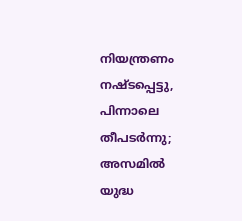നിയന്ത്രണം നഷ്ടപ്പെട്ടു, പിന്നാലെ തീപടർന്നു; അസമിൽ യുദ്ധ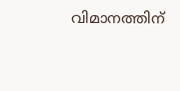വിമാനത്തിന്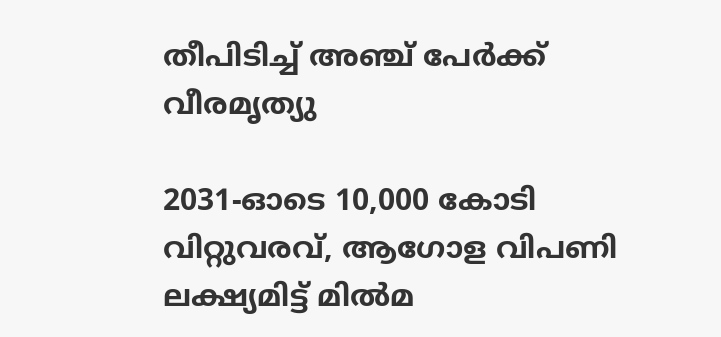തീപിടിച്ച് അഞ്ച് പേർക്ക് വീരമൃത്യു

2031-ഓടെ 10,000 കോടി വിറ്റുവരവ്, ആഗോള വിപണി ലക്ഷ്യമിട്ട് മിൽമ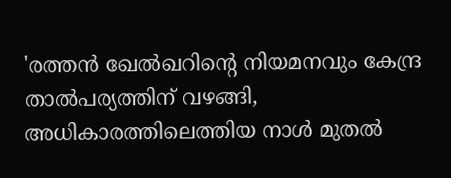'രത്തൻ ഖേൽഖറിന്റെ നിയമനവും കേന്ദ്ര താൽപര്യത്തിന് വഴങ്ങി, അധികാരത്തിലെത്തിയ നാൾ മുതൽ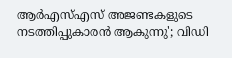ആർഎസ്എസ് അജണ്ടകളുടെ നടത്തിപ്പുകാരൻ ആകുന്നു'; വിഡി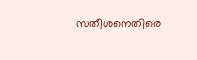സതീശനെതിരെ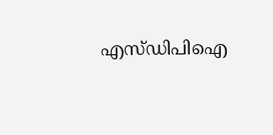എസ്ഡിപിഐ